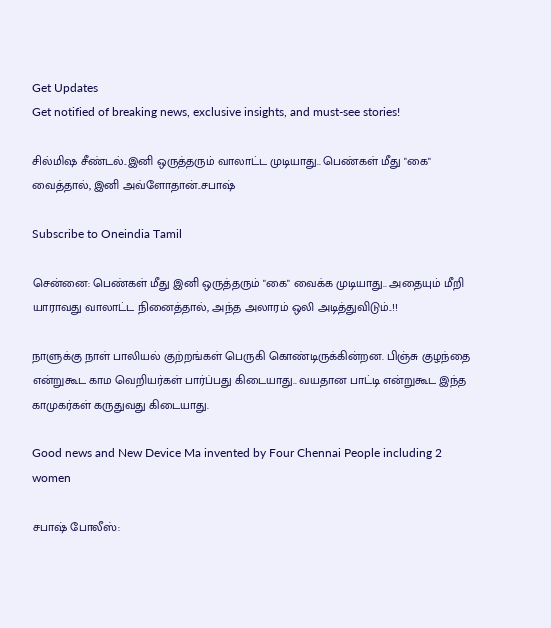Get Updates
Get notified of breaking news, exclusive insights, and must-see stories!

சில்மிஷ சீண்டல்..இனி ஒருத்தரும் வாலாட்ட முடியாது.. பெண்கள் மீது "கை" வைத்தால், இனி அவ்ளோதான்..சபாஷ்

Subscribe to Oneindia Tamil

சென்னை: பெண்கள் மீது இனி ஒருத்தரும் "கை" வைக்க முடியாது.. அதையும் மீறி யாராவது வாலாட்ட நினைத்தால், அந்த அலாரம் ஒலி அடித்துவிடும்..!!

நாளுக்கு நாள் பாலியல் குற்றங்கள் பெருகி கொண்டிருக்கின்றன. பிஞ்சு குழந்தை என்றுகூட காம வெறியர்கள் பார்ப்பது கிடையாது.. வயதான பாட்டி என்றுகூட இந்த காமுகர்கள் கருதுவது கிடையாது.

Good news and New Device Ma invented by Four Chennai People including 2 women

சபாஷ் போலீஸ்: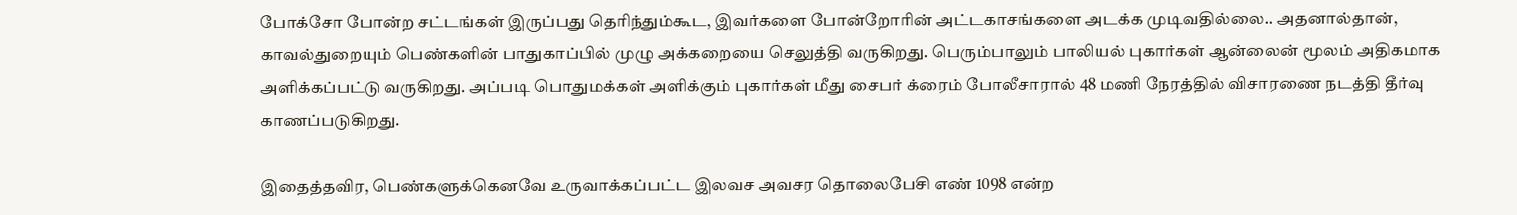போக்சோ போன்ற சட்டங்கள் இருப்பது தெரிந்தும்கூட, இவர்களை போன்றோரின் அட்டகாசங்களை அடக்க முடிவதில்லை.. அதனால்தான், காவல்துறையும் பெண்களின் பாதுகாப்பில் முழு அக்கறையை செலுத்தி வருகிறது. பெரும்பாலும் பாலியல் புகார்கள் ஆன்லைன் மூலம் அதிகமாக அளிக்கப்பட்டு வருகிறது. அப்படி பொதுமக்கள் அளிக்கும் புகார்கள் மீது சைபர் க்ரைம் போலீசாரால் 48 மணி நேரத்தில் விசாரணை நடத்தி தீர்வு காணப்படுகிறது.

இதைத்தவிர, பெண்களுக்கெனவே உருவாக்கப்பட்ட இலவச அவசர தொலைபேசி எண் 1098 என்ற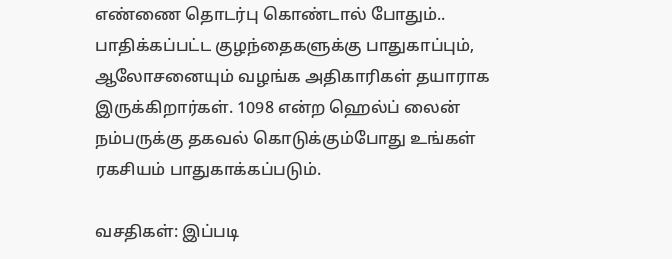எண்ணை தொடர்பு கொண்டால் போதும்.. பாதிக்கப்பட்ட குழந்தைகளுக்கு பாதுகாப்பும், ஆலோசனையும் வழங்க அதிகாரிகள் தயாராக இருக்கிறார்கள். 1098 என்ற ஹெல்ப் லைன் நம்பருக்கு தகவல் கொடுக்கும்போது உங்கள் ரகசியம் பாதுகாக்கப்படும்.

வசதிகள்: இப்படி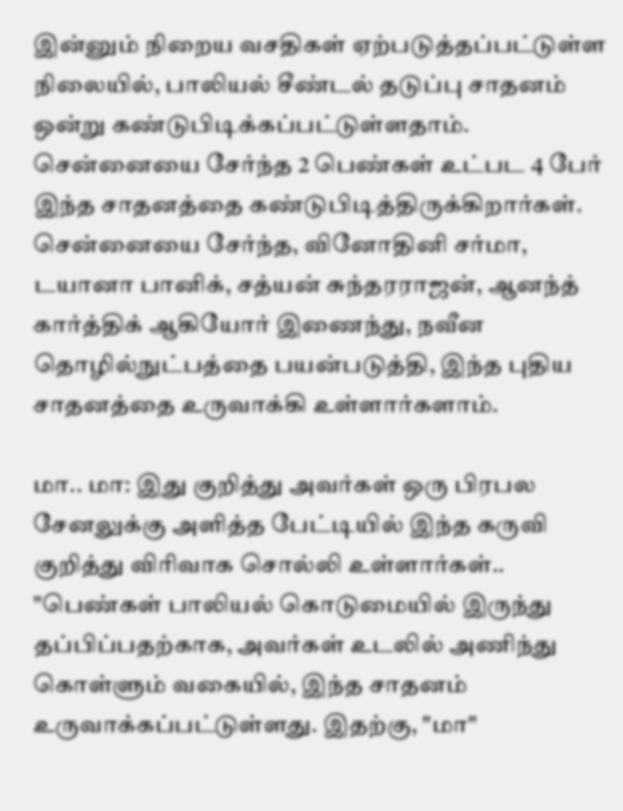இன்னும் நிறைய வசதிகள் ஏற்படுத்தப்பட்டுள்ள நிலையில், பாலியல் சீண்டல் தடுப்பு சாதனம் ஒன்று கண்டுபிடிக்கப்பட்டுள்ளதாம். சென்னையை சேர்ந்த 2 பெண்கள் உட்பட 4 பேர் இந்த சாதனத்தை கண்டுபிடித்திருக்கிறார்கள். சென்னையை சேர்ந்த, வினோதினி சர்மா, டயானா பானிக், சத்யன் சுந்தரராஜன், ஆனந்த் கார்த்திக் ஆகியோர் இணைந்து, நவீன தொழில்நுட்பத்தை பயன்படுத்தி, இந்த புதிய சாதனத்தை உருவாக்கி உள்ளார்களாம்.

மா.. மா: இது குறித்து அவர்கள் ஒரு பிரபல சேனலுக்கு அளித்த பேட்டியில் இந்த கருவி குறித்து விரிவாக சொல்லி உள்ளார்கள்.. "பெண்கள் பாலியல் கொடுமையில் இருந்து தப்பிப்பதற்காக, அவர்கள் உடலில் அணிந்து கொள்ளும் வகையில், இந்த சாதனம் உருவாக்கப்பட்டுள்ளது. இதற்கு, "மா"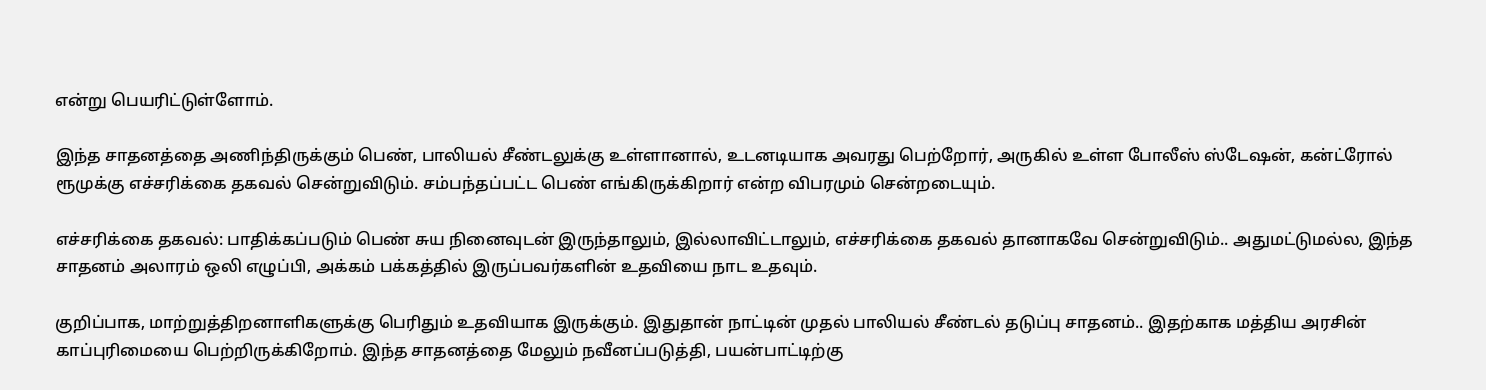என்று பெயரிட்டுள்ளோம்.

இந்த சாதனத்தை அணிந்திருக்கும் பெண், பாலியல் சீண்டலுக்கு உள்ளானால், உடனடியாக அவரது பெற்றோர், அருகில் உள்ள போலீஸ் ஸ்டேஷன், கன்ட்ரோல் ரூமுக்கு எச்சரிக்கை தகவல் சென்றுவிடும். சம்பந்தப்பட்ட பெண் எங்கிருக்கிறார் என்ற விபரமும் சென்றடையும்.

எச்சரிக்கை தகவல்: பாதிக்கப்படும் பெண் சுய நினைவுடன் இருந்தாலும், இல்லாவிட்டாலும், எச்சரிக்கை தகவல் தானாகவே சென்றுவிடும்.. அதுமட்டுமல்ல, இந்த சாதனம் அலாரம் ஒலி எழுப்பி, அக்கம் பக்கத்தில் இருப்பவர்களின் உதவியை நாட உதவும்.

குறிப்பாக, மாற்றுத்திறனாளிகளுக்கு பெரிதும் உதவியாக இருக்கும். இதுதான் நாட்டின் முதல் பாலியல் சீண்டல் தடுப்பு சாதனம்.. இதற்காக மத்திய அரசின் காப்புரிமையை பெற்றிருக்கிறோம். இந்த சாதனத்தை மேலும் நவீனப்படுத்தி, பயன்பாட்டிற்கு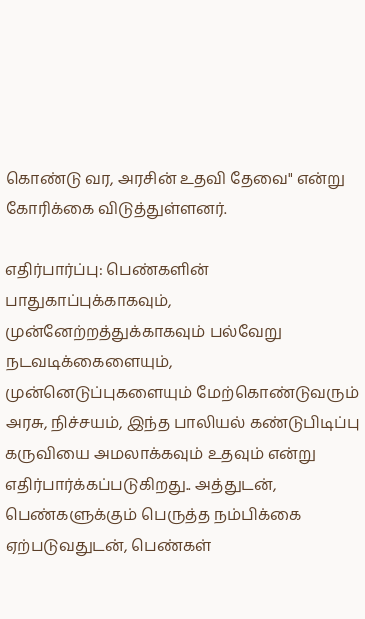கொண்டு வர, அரசின் உதவி தேவை" என்று கோரிக்கை விடுத்துள்ளனர்.

எதிர்பார்ப்பு: பெண்களின் பாதுகாப்புக்காகவும், முன்னேற்றத்துக்காகவும் பல்வேறு நடவடிக்கைளையும், முன்னெடுப்புகளையும் மேற்கொண்டுவரும் அரசு, நிச்சயம், இந்த பாலியல் கண்டுபிடிப்பு கருவியை அமலாக்கவும் உதவும் என்று எதிர்பார்க்கப்படுகிறது.. அத்துடன், பெண்களுக்கும் பெருத்த நம்பிக்கை ஏற்படுவதுடன், பெண்கள்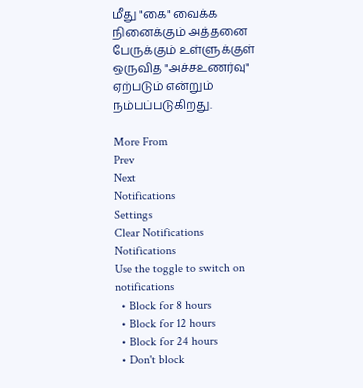மீது "கை" வைக்க நினைக்கும் அத்தனை பேருக்கும் உள்ளுக்குள் ஒருவித "அச்சஉணர்வு" ஏற்படும் என்றும் நம்பப்படுகிறது.

More From
Prev
Next
Notifications
Settings
Clear Notifications
Notifications
Use the toggle to switch on notifications
  • Block for 8 hours
  • Block for 12 hours
  • Block for 24 hours
  • Don't block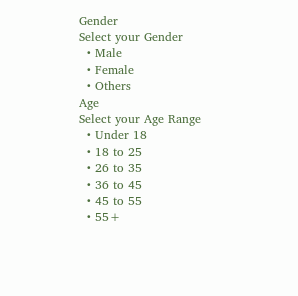Gender
Select your Gender
  • Male
  • Female
  • Others
Age
Select your Age Range
  • Under 18
  • 18 to 25
  • 26 to 35
  • 36 to 45
  • 45 to 55
  • 55+